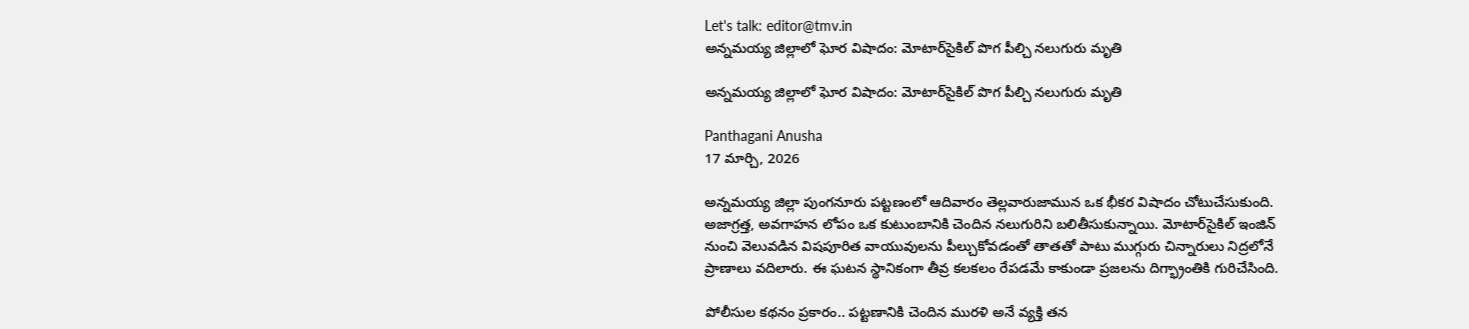Let's talk: editor@tmv.in
అన్నమయ్య జిల్లాలో ఘోర విషాదం: మోటార్‌సైకిల్ పొగ పీల్చి నలుగురు మృతి

అన్నమయ్య జిల్లాలో ఘోర విషాదం: మోటార్‌సైకిల్ పొగ పీల్చి నలుగురు మృతి

Panthagani Anusha
17 మార్చి, 2026

అన్నమయ్య జిల్లా పుంగనూరు పట్టణంలో ఆదివారం తెల్లవారుజామున ఒక భీకర విషాదం చోటుచేసుకుంది. అజాగ్రత్త, అవగాహన లోపం ఒక కుటుంబానికి చెందిన నలుగురిని బలితీసుకున్నాయి. మోటార్‌సైకిల్ ఇంజిన్ నుంచి వెలువడిన విషపూరిత వాయువులను పీల్చుకోవడంతో తాతతో పాటు ముగ్గురు చిన్నారులు నిద్రలోనే ప్రాణాలు వదిలారు. ఈ ఘటన స్థానికంగా తీవ్ర కలకలం రేపడమే కాకుండా ప్రజలను దిగ్భ్రాంతికి గురిచేసింది.

పోలీసుల కథనం ప్రకారం.. పట్టణానికి చెందిన మురళి అనే వ్యక్తి తన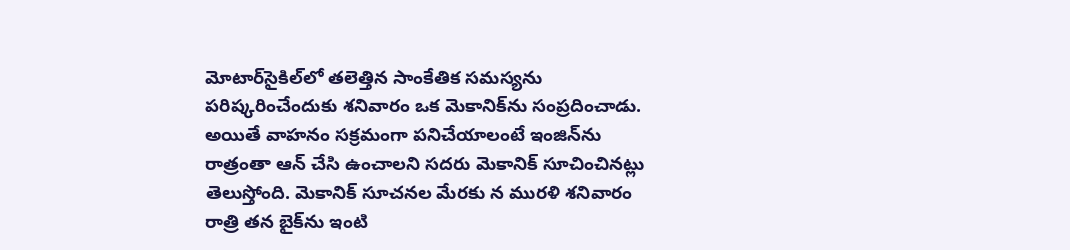మోటార్‌సైకిల్‌లో తలెత్తిన సాంకేతిక సమస్యను పరిష్కరించేందుకు శనివారం ఒక మెకానిక్‌ను సంప్రదించాడు. అయితే వాహనం సక్రమంగా పనిచేయాలంటే ఇంజిన్‌ను రాత్రంతా ఆన్ చేసి ఉంచాలని సదరు మెకానిక్ సూచించినట్లు తెలుస్తోంది. మెకానిక్ సూచనల మేరకు న మురళి శనివారం రాత్రి తన బైక్‌ను ఇంటి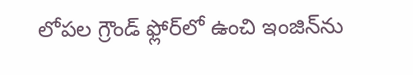లోపల గ్రౌండ్ ఫ్లోర్‌లో ఉంచి ఇంజిన్‌ను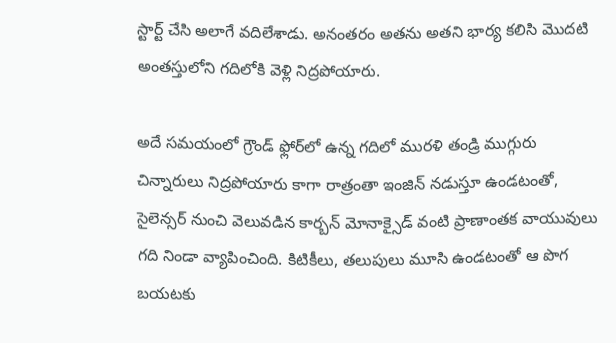స్టార్ట్ చేసి అలాగే వదిలేశాడు. అనంతరం అతను అతని భార్య కలిసి మొదటి అంతస్తులోని గదిలోకి వెళ్లి నిద్రపోయారు.

అదే సమయంలో గ్రౌండ్ ఫ్లోర్‌లో ఉన్న గదిలో మురళి తండ్రి ముగ్గురు చిన్నారులు నిద్రపోయారు కాగా రాత్రంతా ఇంజిన్ నడుస్తూ ఉండటంతో, సైలెన్సర్ నుంచి వెలువడిన కార్బన్ మోనాక్సైడ్ వంటి ప్రాణాంతక వాయువులు గది నిండా వ్యాపించింది. కిటికీలు, తలుపులు మూసి ఉండటంతో ఆ పొగ బయటకు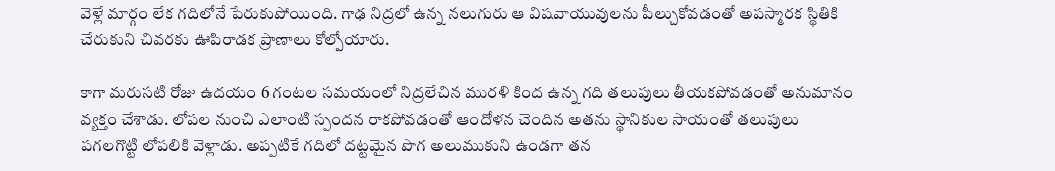వెళ్లే మార్గం లేక గదిలోనే పేరుకుపోయింది. గాఢ నిద్రలో ఉన్న నలుగురు ఆ విషవాయువులను పీల్చుకోవడంతో అపస్మారక స్థితికి చేరుకుని చివరకు ఊపిరాడక ప్రాణాలు కోల్పోయారు.

కాగా మరుసటి రోజు ఉదయం 6 గంటల సమయంలో నిద్రలేచిన మురళి కింద ఉన్న గది తలుపులు తీయకపోవడంతో అనుమానం వ్యక్తం చేశాడు. లోపల నుంచి ఎలాంటి స్పందన రాకపోవడంతో ఆందోళన చెందిన అతను స్థానికుల సాయంతో తలుపులు పగలగొట్టి లోపలికి వెళ్లాడు. అప్పటికే గదిలో దట్టమైన పొగ అలుముకుని ఉండగా తన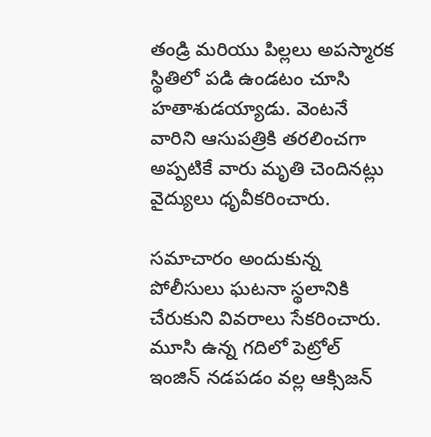తండ్రి మరియు పిల్లలు అపస్మారక స్థితిలో పడి ఉండటం చూసి హతాశుడయ్యాడు. వెంటనే వారిని ఆసుపత్రికి తరలించగా అప్పటికే వారు మృతి చెందినట్లు వైద్యులు ధృవీకరించారు.

సమాచారం అందుకున్న పోలీసులు ఘటనా స్థలానికి చేరుకుని వివరాలు సేకరించారు. మూసి ఉన్న గదిలో పెట్రోల్ ఇంజిన్ నడపడం వల్ల ఆక్సిజన్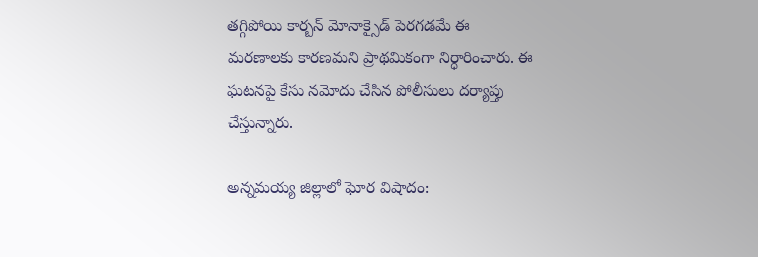తగ్గిపోయి కార్బన్ మోనాక్సైడ్ పెరగడమే ఈ మరణాలకు కారణమని ప్రాథమికంగా నిర్ధారించారు. ఈ ఘటనపై కేసు నమోదు చేసిన పోలీసులు దర్యాప్తు చేస్తున్నారు.

అన్నమయ్య జిల్లాలో ఘోర విషాదం: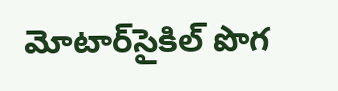మోటార్‌సైకిల్ పొగ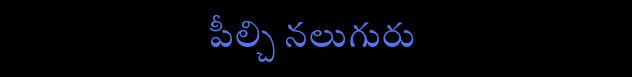పీల్చి నలుగురు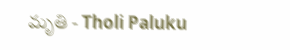మృతి - Tholi Paluku